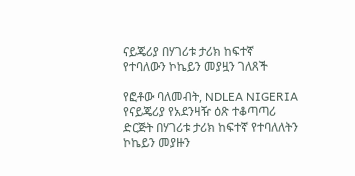ናይጄሪያ በሃገሪቱ ታሪክ ከፍተኛ የተባለውን ኮኬይን መያዟን ገለጸች

የፎቶው ባለመብት, NDLEA NIGERIA
የናይጄሪያ የአደንዛዥ ዕጽ ተቆጣጣሪ ድርጅት በሃገሪቱ ታሪክ ከፍተኛ የተባለለትን ኮኬይን መያዙን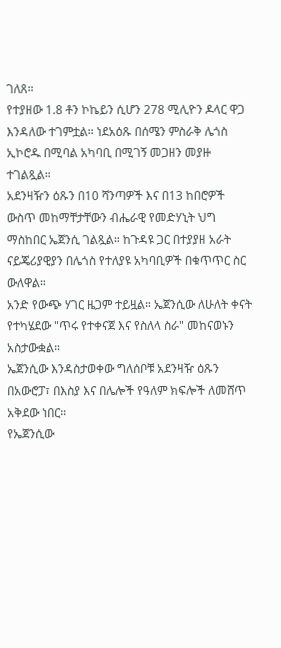ገለጸ።
የተያዘው 1.8 ቶን ኮኬይን ሲሆን 278 ሚሊዮን ዶላር ዋጋ እንዳለው ተገምቷል። ነደአዕጹ በሰሜን ምስራቅ ሌጎስ ኢኮሮዱ በሚባል አካባቢ በሚገኝ መጋዘን መያዙ ተገልጿል።
አደንዛዥን ዕጹን በ10 ሻንጣዎች እና በ13 ከበሮዎች ውስጥ መከማቸታቸውን ብሔራዊ የመድሃኒት ህግ ማስከበር ኤጀንሲ ገልጿል። ከጉዳዩ ጋር በተያያዘ አራት ናይጄሪያዊያን በሌጎስ የተለያዩ አካባቢዎች በቁጥጥር ስር ውለዋል።
አንድ የውጭ ሃገር ዜጋም ተይዟል። ኤጀንሲው ለሁለት ቀናት የተካሄደው "ጥሩ የተቀናጀ እና የስለላ ስራ" መከናወኑን አስታውቋል።
ኤጀንሲው እንዳስታወቀው ግለሰቦቹ አደንዛዥ ዕጹን በአውሮፓ፣ በእስያ እና በሌሎች የዓለም ክፍሎች ለመሸጥ አቅደው ነበር።
የኤጀንሲው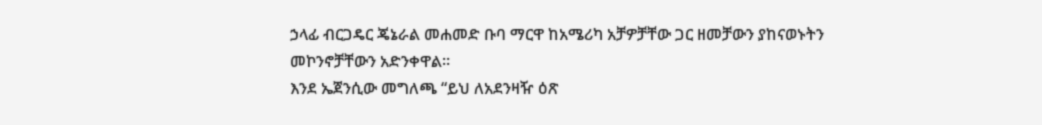ኃላፊ ብርጋዴር ጄኔራል መሐመድ ቡባ ማርዋ ከአሜሪካ አቻዎቻቸው ጋር ዘመቻውን ያከናወኑትን መኮንኖቻቸውን አድንቀዋል።
እንደ ኤጀንሲው መግለጫ “ይህ ለአደንዛዥ ዕጽ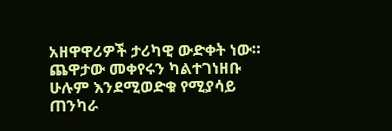አዘዋዋሪዎች ታሪካዊ ውድቀት ነው። ጨዋታው መቀየሩን ካልተገነዘቡ ሁሉም እንደሚወድቁ የሚያሳይ ጠንካራ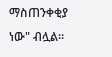ማስጠንቀቂያ ነው" ብሏል።